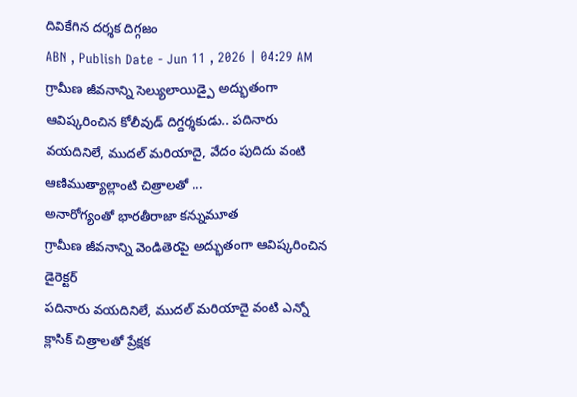దివికేగిన దర్శక దిగ్గజం
ABN , Publish Date - Jun 11 , 2026 | 04:29 AM
గ్రామీణ జీవనాన్ని సెల్యులాయిడ్పై అద్భుతంగా ఆవిష్కరించిన కోలీవుడ్ దిగ్దర్శకుడు.. పదినారు వయదినిలే, ముదల్ మరియాదై, వేదం పుదిదు వంటి ఆణిముత్యాల్లాంటి చిత్రాలతో ...
అనారోగ్యంతో భారతీరాజా కన్నుమూత
గ్రామీణ జీవనాన్ని వెండితెరపై అద్భుతంగా ఆవిష్కరించిన డైరెక్టర్
పదినారు వయదినిలే, ముదల్ మరియాదై వంటి ఎన్నో క్లాసిక్ చిత్రాలతో ప్రేక్షక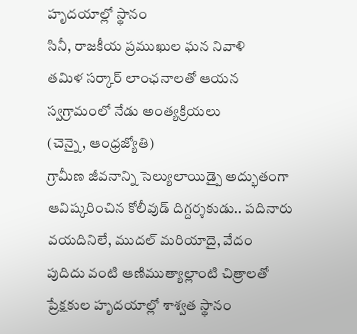హృదయాల్లో స్థానం
సినీ, రాజకీయ ప్రముఖుల ఘన నివాళి
తమిళ సర్కార్ లాంఛనాలతో ఆయన స్వగ్రామంలో నేడు అంత్యక్రియలు
(చెన్నై, ఆంధ్రజ్యోతి)
గ్రామీణ జీవనాన్ని సెల్యులాయిడ్పై అద్భుతంగా ఆవిష్కరించిన కోలీవుడ్ దిగ్దర్శకుడు.. పదినారు వయదినిలే, ముదల్ మరియాదై, వేదం పుదిదు వంటి ఆణిముత్యాల్లాంటి చిత్రాలతో ప్రేక్షకుల హృదయాల్లో శాశ్వత స్థానం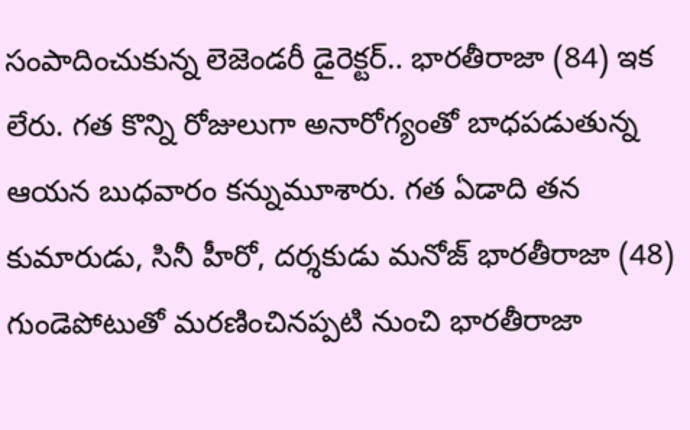సంపాదించుకున్న లెజెండరీ డైరెక్టర్.. భారతీరాజా (84) ఇక లేరు. గత కొన్ని రోజులుగా అనారోగ్యంతో బాధపడుతున్న ఆయన బుధవారం కన్నుమూశారు. గత ఏడాది తన కుమారుడు, సినీ హీరో, దర్శకుడు మనోజ్ భారతీరాజా (48) గుండెపోటుతో మరణించినప్పటి నుంచి భారతీరాజా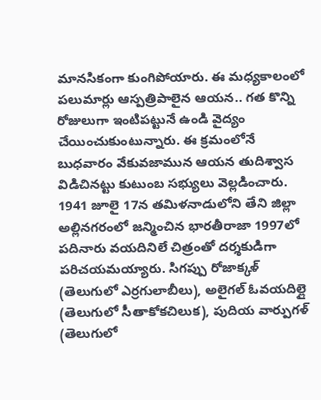మానసికంగా కుంగిపోయారు. ఈ మధ్యకాలంలో పలుమార్లు ఆస్పత్రిపాలైన ఆయన.. గత కొన్ని రోజులుగా ఇంటిపట్టునే ఉండి వైద్యం చేయించుకుంటున్నారు. ఈ క్రమంలోనే బుధవారం వేకువజామున ఆయన తుదిశ్వాస విడిచినట్టు కుటుంబ సభ్యులు వెల్లడించారు. 1941 జూలై 17న తమిళనాడులోని తేని జిల్లా అల్లినగరంలో జన్మించిన భారతీరాజా 1997లో పదినారు వయదినిలే చిత్రంతో దర్శకుడిగా పరిచయమయ్యారు. సిగప్పు రోజాక్కళ్ (తెలుగులో ఎర్రగులాబీలు), అలైగల్ ఓవయదిల్లై (తెలుగులో సీతాకోకచిలుక), పుదియ వార్పుగళ్ (తెలుగులో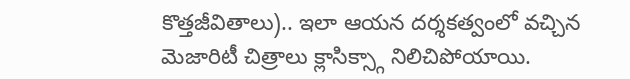కొత్తజీవితాలు).. ఇలా ఆయన దర్శకత్వంలో వచ్చిన మెజారిటీ చిత్రాలు క్లాసిక్స్గా నిలిచిపోయాయి.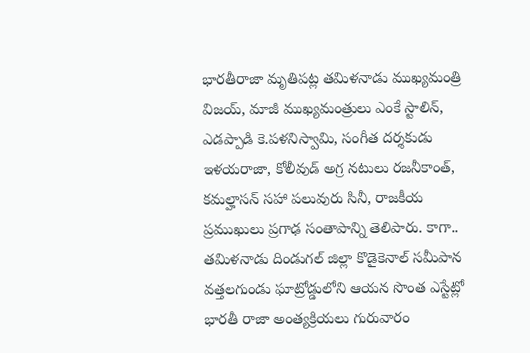భారతీరాజా మృతిపట్ల తమిళనాడు ముఖ్యమంత్రి విజయ్, మాజీ ముఖ్యమంత్రులు ఎంకే స్టాలిన్, ఎడప్పాడి కె.పళనిస్వామి, సంగీత దర్శకుడు ఇళయరాజా, కోలీవుడ్ అగ్ర నటులు రజనీకాంత్, కమల్హాసన్ సహా పలువురు సినీ, రాజకీయ ప్రముఖులు ప్రగాఢ సంతాపాన్ని తెలిపారు. కాగా.. తమిళనాడు దిండుగల్ జిల్లా కొడైకెనాల్ సమీపాన వత్తలగుండు ఘాట్రోడ్డులోని ఆయన సొంత ఎస్టేట్లో భారతీ రాజా అంత్యక్రియలు గురువారం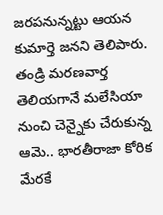జరపనున్నట్టు ఆయన కుమార్తె జనని తెలిపారు. తండ్రి మరణవార్త తెలియగానే మలేసియా నుంచి చెన్నైకు చేరుకున్న ఆమె.. భారతీరాజా కోరిక మేరకే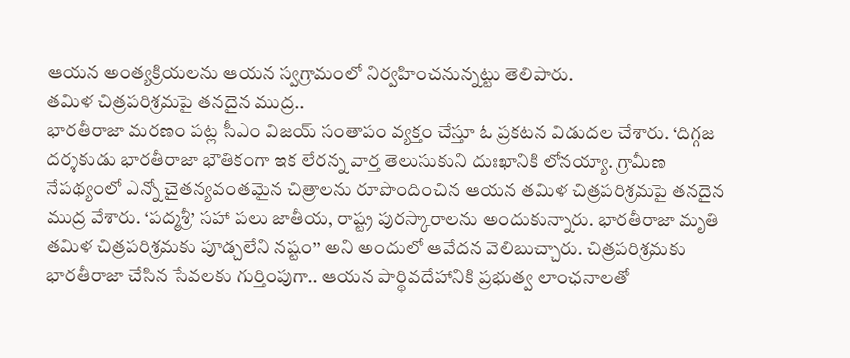ఆయన అంత్యక్రియలను ఆయన స్వగ్రామంలో నిర్వహించనున్నట్టు తెలిపారు.
తమిళ చిత్రపరిశ్రమపై తనదైన ముద్ర..
భారతీరాజా మరణం పట్ల సీఎం విజయ్ సంతాపం వ్యక్తం చేస్తూ ఓ ప్రకటన విడుదల చేశారు. ‘దిగ్గజ దర్శకుడు భారతీరాజా భౌతికంగా ఇక లేరన్న వార్త తెలుసుకుని దుఃఖానికి లోనయ్యా. గ్రామీణ నేపథ్యంలో ఎన్నో చైతన్యవంతమైన చిత్రాలను రూపొందించిన ఆయన తమిళ చిత్రపరిశ్రమపై తనదైన ముద్ర వేశారు. ‘పద్మశ్రీ’ సహా పలు జాతీయ, రాష్ట్ర పురస్కారాలను అందుకున్నారు. భారతీరాజా మృతి తమిళ చిత్రపరిశ్రమకు పూడ్చలేని నష్టం’’ అని అందులో ఆవేదన వెలిబుచ్చారు. చిత్రపరిశ్రమకు భారతీరాజా చేసిన సేవలకు గుర్తింపుగా.. ఆయన పార్థివదేహానికి ప్రభుత్వ లాంఛనాలతో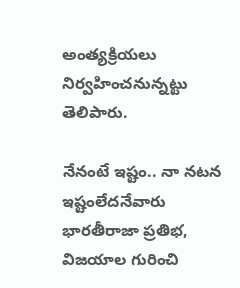అంత్యక్రియలు నిర్వహించనున్నట్టు తెలిపారు.

నేనంటే ఇష్టం.. నా నటన ఇష్టంలేదనేవారు
భారతీరాజా ప్రతిభ, విజయాల గురించి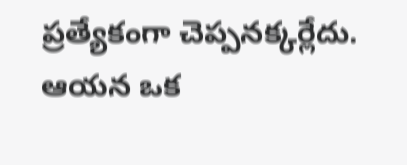ప్రత్యేకంగా చెప్పనక్కర్లేదు. ఆయన ఒక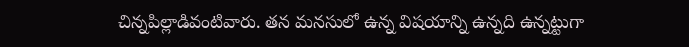చిన్నపిల్లాడివంటివారు. తన మనసులో ఉన్న విషయాన్ని ఉన్నది ఉన్నట్టుగా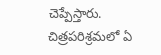చెప్పేస్తారు. చిత్రపరిశ్రమలో ఏ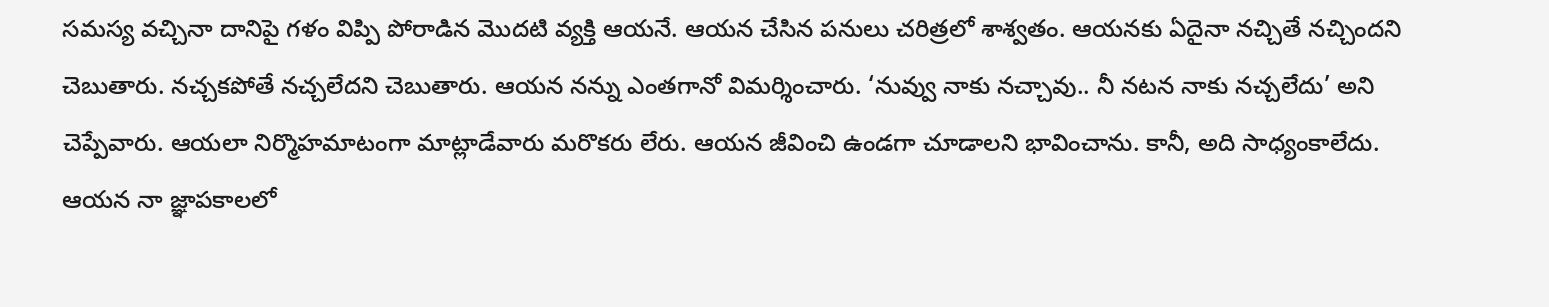సమస్య వచ్చినా దానిపై గళం విప్పి పోరాడిన మొదటి వ్యక్తి ఆయనే. ఆయన చేసిన పనులు చరిత్రలో శాశ్వతం. ఆయనకు ఏదైనా నచ్చితే నచ్చిందని చెబుతారు. నచ్చకపోతే నచ్చలేదని చెబుతారు. ఆయన నన్ను ఎంతగానో విమర్శించారు. ‘నువ్వు నాకు నచ్చావు.. నీ నటన నాకు నచ్చలేదు’ అని చెప్పేవారు. ఆయలా నిర్మొహమాటంగా మాట్లాడేవారు మరొకరు లేరు. ఆయన జీవించి ఉండగా చూడాలని భావించాను. కానీ, అది సాధ్యంకాలేదు. ఆయన నా జ్ఞాపకాలలో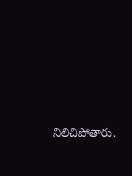నిలిచిపోతారు.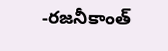-రజనీకాంత్